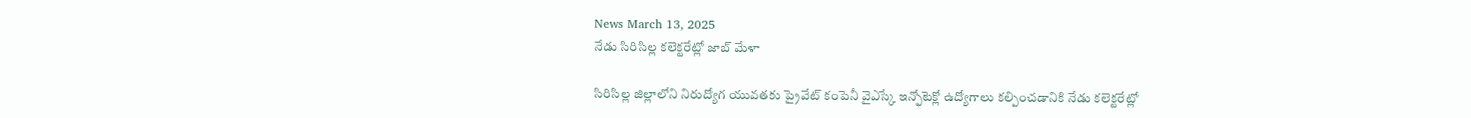News March 13, 2025
నేడు సిరిసిల్ల కలెక్టరేట్లో జాబ్ మేళా

సిరిసిల్ల జిల్లాలోని నిరుద్యోగ యువతకు ప్రైవేట్ కంపెనీ వైఎస్కే ఇన్ఫోటెక్లో ఉద్యోగాలు కల్పించడానికి నేడు కలెక్టరేట్లో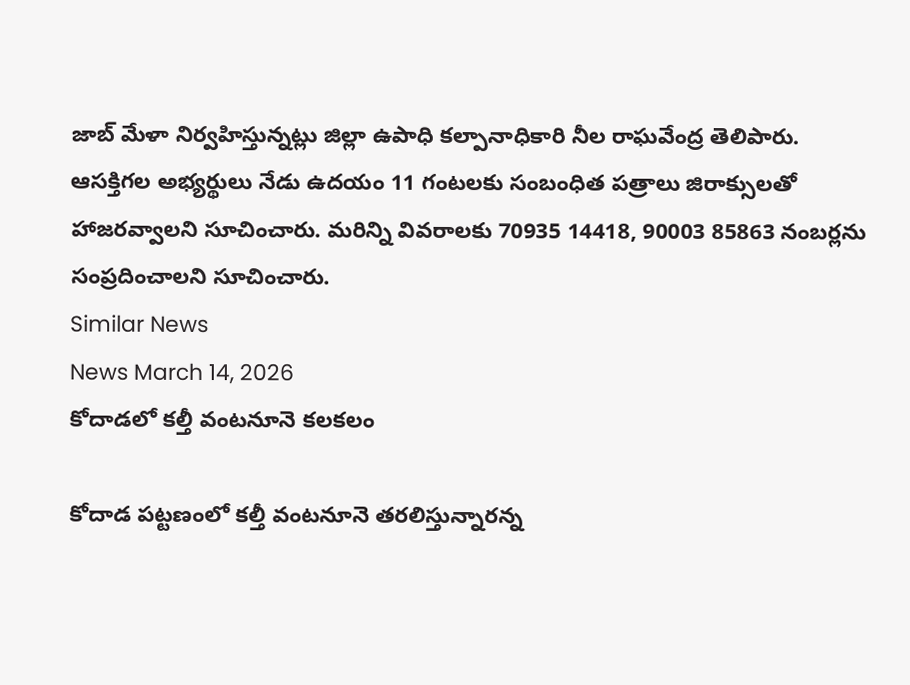జాబ్ మేళా నిర్వహిస్తున్నట్లు జిల్లా ఉపాధి కల్పానాధికారి నీల రాఘవేంద్ర తెలిపారు. ఆసక్తిగల అభ్యర్థులు నేడు ఉదయం 11 గంటలకు సంబంధిత పత్రాలు జిరాక్సులతో హాజరవ్వాలని సూచించారు. మరిన్ని వివరాలకు 70935 14418, 90003 85863 నంబర్లను సంప్రదించాలని సూచించారు.
Similar News
News March 14, 2026
కోదాడలో కల్తీ వంటనూనె కలకలం

కోదాడ పట్టణంలో కల్తీ వంటనూనె తరలిస్తున్నారన్న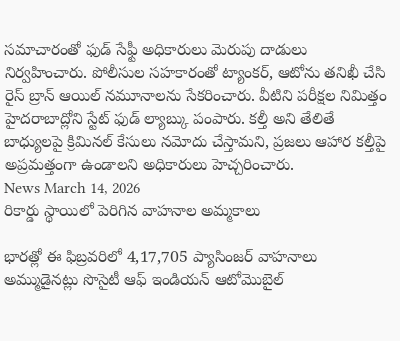సమాచారంతో ఫుడ్ సేఫ్టీ అధికారులు మెరుపు దాడులు నిర్వహించారు. పోలీసుల సహకారంతో ట్యాంకర్, ఆటోను తనిఖీ చేసి రైస్ బ్రాన్ ఆయిల్ నమూనాలను సేకరించారు. వీటిని పరీక్షల నిమిత్తం హైదరాబాద్లోని స్టేట్ ఫుడ్ ల్యాబ్కు పంపారు. కల్తీ అని తేలితే బాధ్యులపై క్రిమినల్ కేసులు నమోదు చేస్తామని, ప్రజలు ఆహార కల్తీపై అప్రమత్తంగా ఉండాలని అధికారులు హెచ్చరించారు.
News March 14, 2026
రికార్డు స్థాయిలో పెరిగిన వాహనాల అమ్మకాలు

భారత్లో ఈ ఫిబ్రవరిలో 4,17,705 ప్యాసింజర్ వాహనాలు అమ్ముడైనట్లు సొసైటీ ఆఫ్ ఇండియన్ ఆటోమొబైల్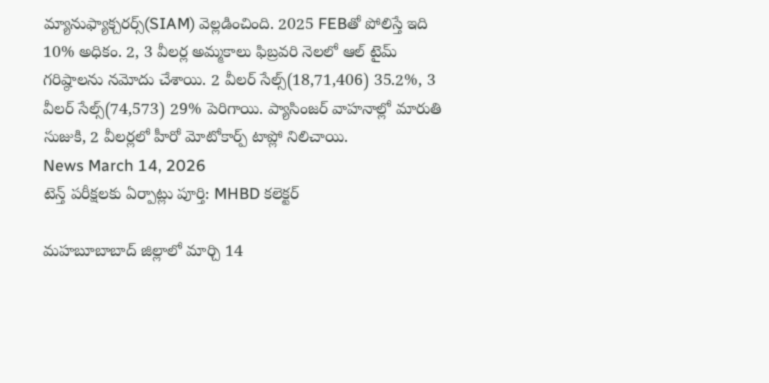మ్యానుఫ్యాక్చరర్స్(SIAM) వెల్లడించింది. 2025 FEBతో పోలిస్తే ఇది 10% అధికం. 2, 3 వీలర్ల అమ్మకాలు ఫిబ్రవరి నెలలో ఆల్ టైమ్ గరిష్ఠాలను నమోదు చేశాయి. 2 వీలర్ సేల్స్(18,71,406) 35.2%, 3 వీలర్ సేల్స్(74,573) 29% పెరిగాయి. ప్యాసింజర్ వాహనాల్లో మారుతి సుజుకి, 2 వీలర్లలో హీరో మోటోకార్ప్ టాప్లో నిలిచాయి.
News March 14, 2026
టెన్త్ పరీక్షలకు ఏర్పాట్లు పూర్తి: MHBD కలెక్టర్

మహబూబాబాద్ జిల్లాలో మార్చి 14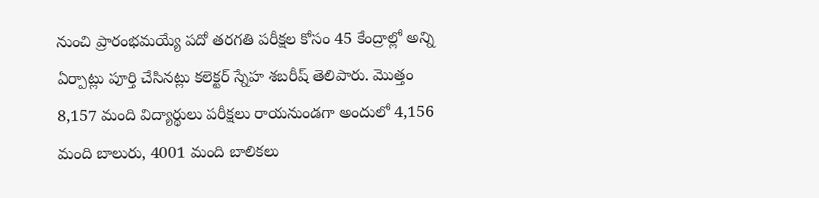నుంచి ప్రారంభమయ్యే పదో తరగతి పరీక్షల కోసం 45 కేంద్రాల్లో అన్ని ఏర్పాట్లు పూర్తి చేసినట్లు కలెక్టర్ స్నేహ శబరీష్ తెలిపారు. మొత్తం 8,157 మంది విద్యార్థులు పరీక్షలు రాయనుండగా అందులో 4,156 మంది బాలురు, 4001 మంది బాలికలు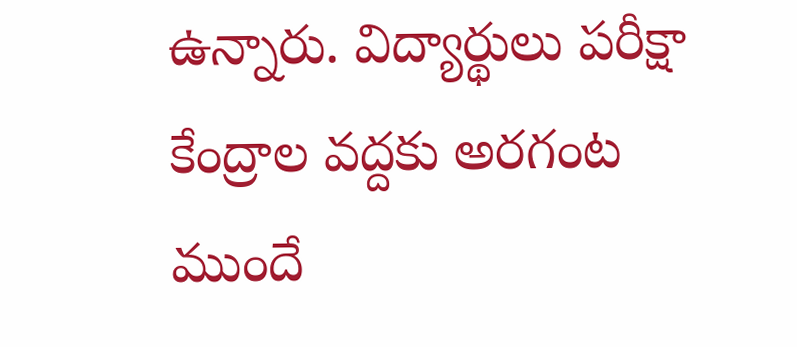ఉన్నారు. విద్యార్థులు పరీక్షా కేంద్రాల వద్దకు అరగంట ముందే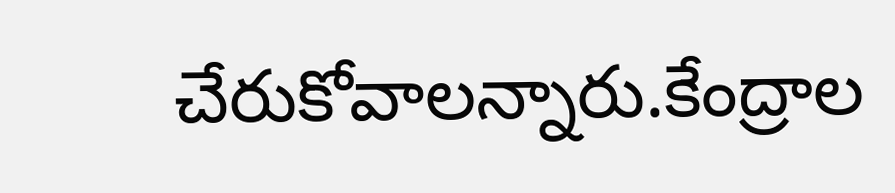చేరుకోవాలన్నారు.కేంద్రాల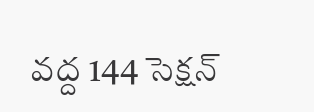వద్ద 144 సెక్షన్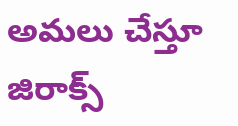అమలు చేస్తూ జిరాక్స్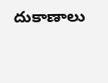దుకాణాలు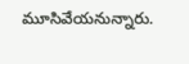మూసివేయనున్నారు.